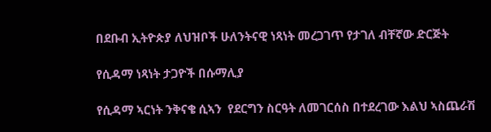በደቡብ ኢትዮጵያ ለህዝቦች ሁለንትናዊ ነጻነት መረጋገጥ የታገለ ብቸኛው ድርጅት

የሲዳማ ነጻነት ታጋዮች በሱማሊያ

የሲዳማ ኣርነት ንቅናቄ ሲኣን  የደርግን ስርዓት ለመገርሰስ በተደረገው እልህ ኣስጨራሽ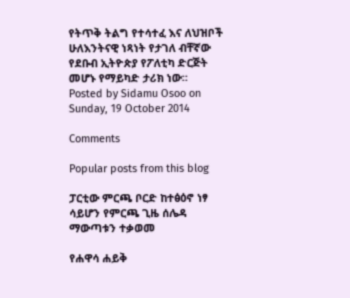የትጥቅ ትልግ የተሳተፈ እና ለህዝቦች ሁለእንትናዊ ነጻነት የታገለ ብቸኛው የደቡብ ኢትዮጵያ የፖለቲካ ድርጅት መሆኑ የማይካድ ታሪክ ነው።
Posted by Sidamu Osoo on Sunday, 19 October 2014

Comments

Popular posts from this blog

ፓርቲው ምርጫ ቦርድ ከተፅዕኖ ነፃ ሳይሆን የምርጫ ጊዜ ሰሌዳ ማውጣቱን ተቃወመ

የሐዋሳ ሐይቅ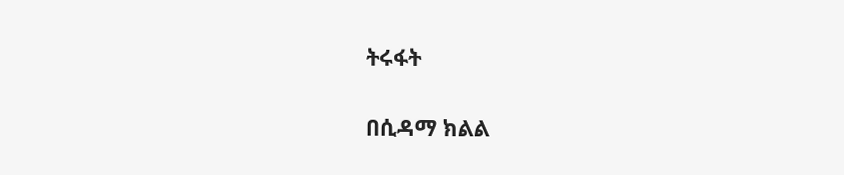ትሩፋት

በሲዳማ ክልል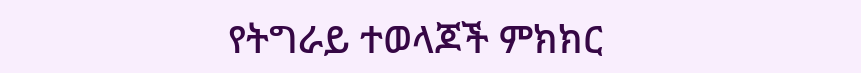የትግራይ ተወላጆች ምክክር